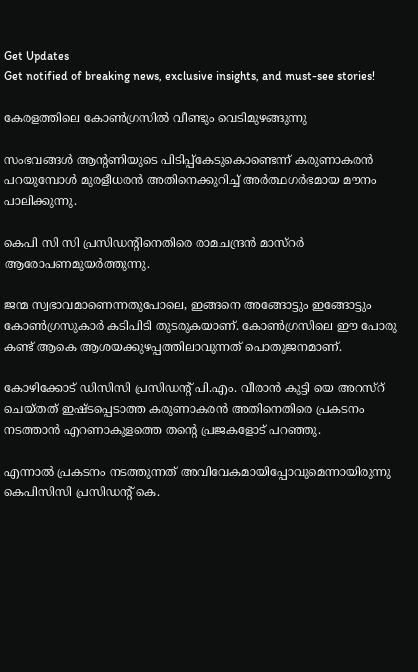Get Updates
Get notified of breaking news, exclusive insights, and must-see stories!

കേരളത്തിലെ കോണ്‍ഗ്രസില്‍ വീണ്ടും വെടിമുഴങ്ങുന്നു

സംഭവങ്ങള്‍ ആന്‍റണിയുടെ പിടിപ്പ്കേടുകൊണ്ടെന്ന് കരുണാകരന്‍ പറയുമ്പോള്‍ മുരളീധരന്‍ അതിനെക്കുറിച്ച് അര്‍ത്ഥഗര്‍ഭമായ മൗനം പാലിക്കുന്നു.

കെപി സി സി പ്രസിഡന്റിനെതിരെ രാമചന്ദ്രന്‍ മാസ്റര്‍ ആരോപണമുയര്‍ത്തുന്നു.

ജന്മ സ്വഭാവമാണെന്നതുപോലെ, ഇങ്ങനെ അങ്ങോട്ടും ഇങ്ങോട്ടും കോണ്‍ഗ്രസുകാര്‍ കടിപിടി തുടരുകയാണ്. കോണ്‍ഗ്രസിലെ ഈ പോരു കണ്ട് ആകെ ആശയക്കുഴപ്പത്തിലാവുന്നത് പൊതുജനമാണ്.

കോഴിക്കോട് ഡിസിസി പ്രസിഡന്റ് പി.എം. വീരാന്‍ കുട്ടി യെ അറസ്റ് ചെയ്തത് ഇഷ്ടപ്പെടാത്ത കരുണാകരന്‍ അതിനെതിരെ പ്രകടനം നടത്താന്‍ എറണാകുളത്തെ തന്റെ പ്രജകളോട് പറഞ്ഞു.

എന്നാല്‍ പ്രകടനം നടത്തുന്നത് അവിവേകമായിപ്പോവുമെന്നായിരുന്നു കെപിസിസി പ്രസിഡന്റ് കെ.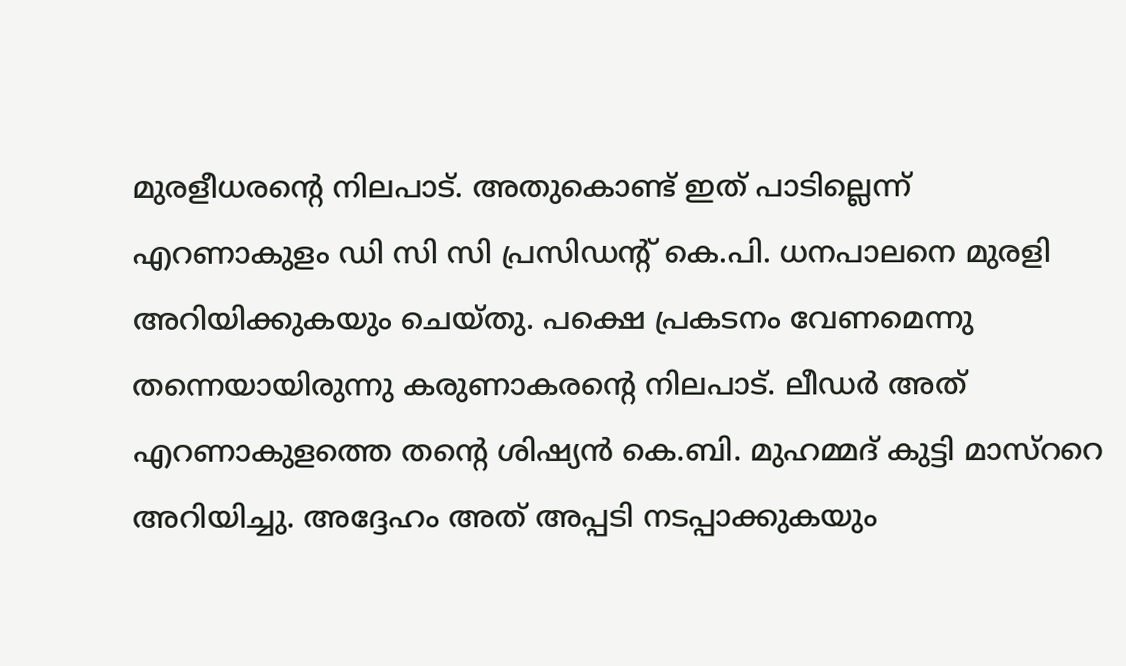മുരളീധരന്റെ നിലപാട്. അതുകൊണ്ട് ഇത് പാടില്ലെന്ന് എറണാകുളം ഡി സി സി പ്രസിഡന്റ് കെ.പി. ധനപാലനെ മുരളി അറിയിക്കുകയും ചെയ്തു. പക്ഷെ പ്രകടനം വേണമെന്നു തന്നെയായിരുന്നു കരുണാകരന്റെ നിലപാട്. ലീഡര്‍ അത് എറണാകുളത്തെ തന്റെ ശിഷ്യന്‍ കെ.ബി. മുഹമ്മദ് കുട്ടി മാസ്ററെ അറിയിച്ചു. അദ്ദേഹം അത് അപ്പടി നടപ്പാക്കുകയും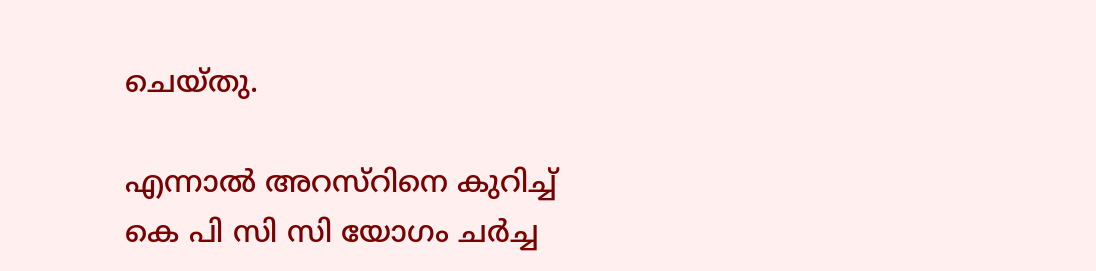ചെയ്തു.

എന്നാല്‍ അറസ്റിനെ കുറിച്ച് കെ പി സി സി യോഗം ചര്‍ച്ച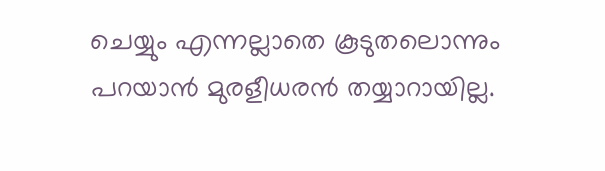ചെയ്യും എന്നല്ലാതെ കൂടുതലൊന്നും പറയാന്‍ മുരളീധരന്‍ തയ്യാറായില്ല.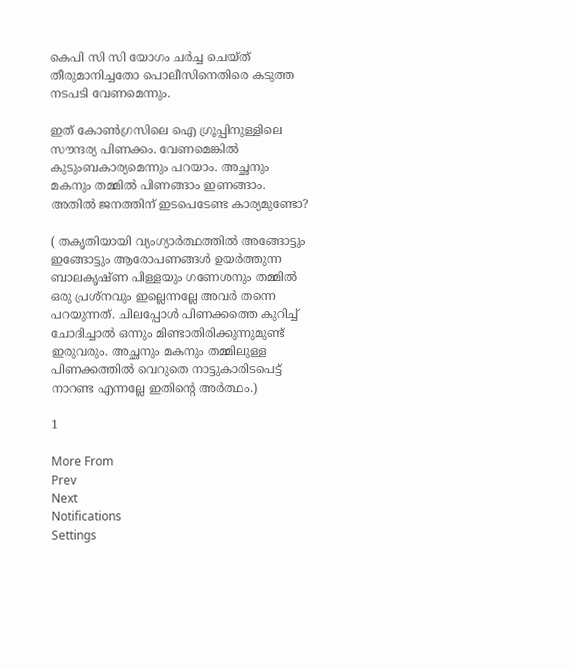കെപി സി സി യോഗം ചര്‍ച്ച ചെയ്ത് തീരുമാനിച്ചതോ പൊലീസിനെതിരെ കടുത്ത നടപടി വേണമെന്നും.

ഇത് കോണ്‍ഗ്രസിലെ ഐ ഗ്രൂപ്പിനുള്ളിലെ സൗന്ദര്യ പിണക്കം. വേണമെങ്കില്‍ കുടുംബകാര്യമെന്നും പറയാം. അച്ഛനും മകനും തമ്മില്‍ പിണങ്ങാം ഇണങ്ങാം. അതില്‍ ജനത്തിന് ഇടപെടേണ്ട കാര്യമുണ്ടോ?

( തകൃതിയായി വ്യംഗ്യാര്‍ത്ഥത്തില്‍ അങ്ങോട്ടും ഇങ്ങോട്ടും ആരോപണങ്ങള്‍ ഉയര്‍ത്തുന്ന ബാലകൃഷ്ണ പിള്ളയും ഗണേശനും തമ്മില്‍ ഒരു പ്രശ്നവും ഇല്ലെന്നല്ലേ അവര്‍ തന്നെ പറയുന്നത്. ചിലപ്പോള്‍ പിണക്കത്തെ കുറിച്ച് ചോദിച്ചാല്‍ ഒന്നും മിണ്ടാതിരിക്കുന്നുമുണ്ട് ഇരുവരും. അച്ഛനും മകനും തമ്മിലുള്ള പിണക്കത്തില്‍ വെറുതെ നാട്ടുകാരിടപെട്ട് നാറണ്ട എന്നല്ലേ ഇതിന്റെ അര്‍ത്ഥം.)

1

More From
Prev
Next
Notifications
Settings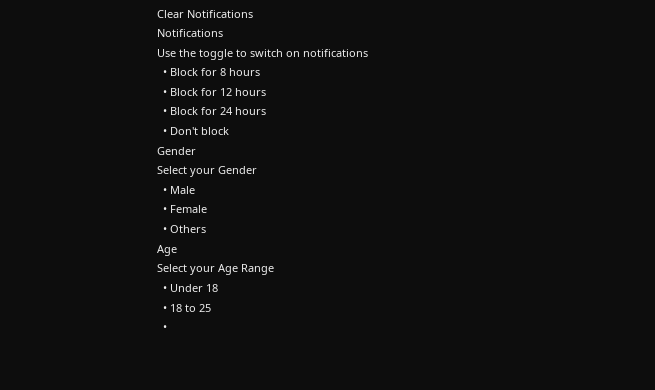Clear Notifications
Notifications
Use the toggle to switch on notifications
  • Block for 8 hours
  • Block for 12 hours
  • Block for 24 hours
  • Don't block
Gender
Select your Gender
  • Male
  • Female
  • Others
Age
Select your Age Range
  • Under 18
  • 18 to 25
  •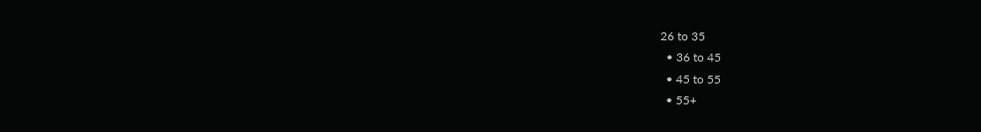26 to 35
  • 36 to 45
  • 45 to 55
  • 55+